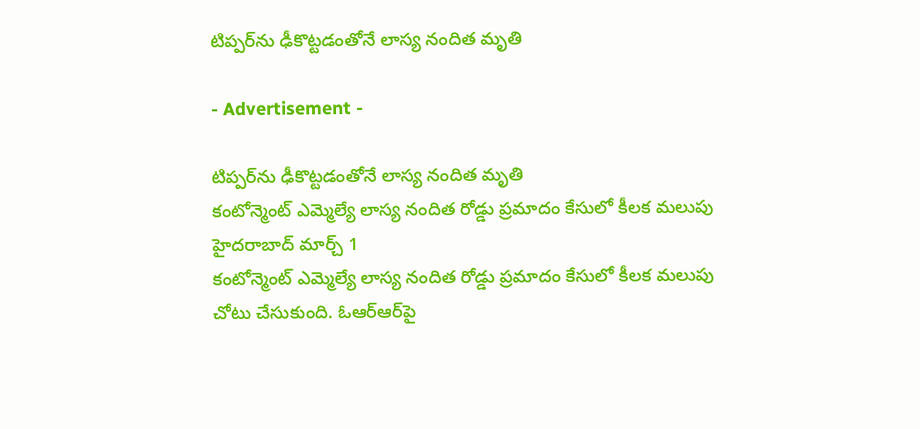టిప్పర్‌ను ఢీకొట్టడంతోనే లాస్య నందిత మృతి

- Advertisement -

టిప్పర్‌ను ఢీకొట్టడంతోనే లాస్య నందిత మృతి
కంటోన్మెంట్ ఎమ్మెల్యే లాస్య నందిత రోడ్డు ప్రమాదం కేసులో కీలక మలుపు
హైదరాబాద్‌ మార్చ్ 1
కంటోన్మెంట్ ఎమ్మెల్యే లాస్య నందిత రోడ్డు ప్రమాదం కేసులో కీలక మలుపు చోటు చేసుకుంది. ఓఆర్‌ఆర్‌పై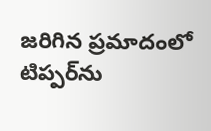జరిగిన ప్రమాదంలో టిప్పర్‌ను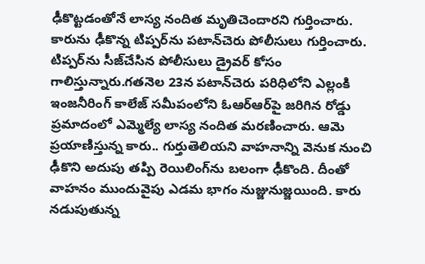ఢీకొట్టడంతోనే లాస్య నందిత మృతిచెందారని గుర్తించారు. కారును ఢీకొన్న టిప్పర్‌ను పటాన్‌చెరు పోలీసులు గుర్తించారు. టిప్పర్‌ను సీజ్‌చేసిన పోలీసులు డ్రైవర్‌ కోసం గాలిస్తున్నారు.గతనెల 23న పటాన్‌చెరు పరిధిలోని ఎల్లంకి ఇంజనీరింగ్ కాలేజ్ సమీపంలోని ఓఆర్‌ఆర్‌పై జరిగిన రోడ్డు ప్రమాదంలో ఎమ్మెల్యే లాస్య నందిత మరణించారు. ఆమె ప్రయాణిస్తున్న కారు.. గుర్తుతెలియని వాహనాన్ని వెనుక నుంచి ఢీకొని అదుపు తప్పి రెయిలింగ్‌ను బలంగా ఢీకొంది. దీంతో వాహనం ముందువైపు ఎడమ భాగం నుజ్జునుజ్జయింది. కారు నడుపుతున్న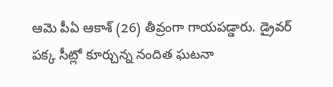ఆమె పీఏ ఆకాశ్‌ (26) తీవ్రంగా గాయపడ్డారు. డ్రైవర్‌ పక్క సీట్లో కూర్చున్న నందిత ఘటనా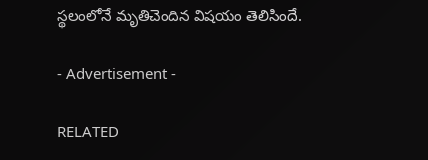స్థలంలోనే మృతిచెందిన విషయం తెలిసిందే.

- Advertisement -

RELATED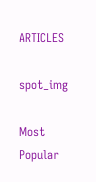ARTICLES

spot_img

Most Popular